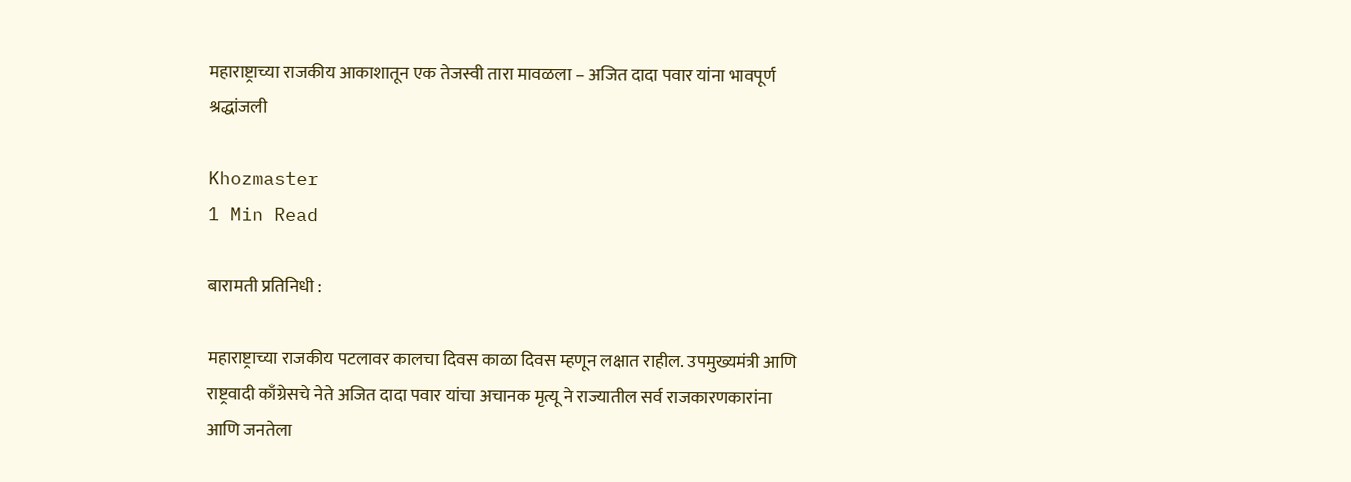महाराष्ट्राच्या राजकीय आकाशातून एक तेजस्वी तारा मावळला – अजित दादा पवार यांना भावपूर्ण श्रद्धांजली

Khozmaster
1 Min Read

बारामती प्रतिनिधी :

महाराष्ट्राच्या राजकीय पटलावर कालचा दिवस काळा दिवस म्हणून लक्षात राहील. उपमुख्यमंत्री आणि राष्ट्रवादी काँग्रेसचे नेते अजित दादा पवार यांचा अचानक मृत्यू ने राज्यातील सर्व राजकारणकारांना आणि जनतेला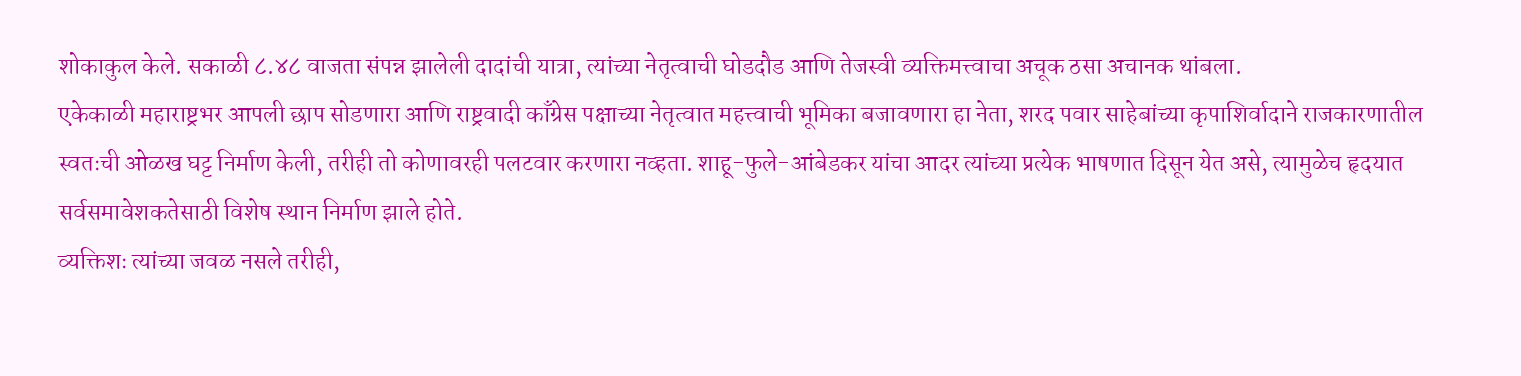शोकाकुल केले. सकाळी ८.४८ वाजता संपन्न झालेली दादांची यात्रा, त्यांच्या नेतृत्वाची घोडदौड आणि तेजस्वी व्यक्तिमत्त्वाचा अचूक ठसा अचानक थांबला.
एकेकाळी महाराष्ट्रभर आपली छाप सोडणारा आणि राष्ट्रवादी काँग्रेस पक्षाच्या नेतृत्वात महत्त्वाची भूमिका बजावणारा हा नेता, शरद पवार साहेबांच्या कृपाशिर्वादाने राजकारणातील स्वतःची ओळख घट्ट निर्माण केली, तरीही तो कोणावरही पलटवार करणारा नव्हता. शाहू-फुले-आंबेडकर यांचा आदर त्यांच्या प्रत्येक भाषणात दिसून येत असे, त्यामुळेच हृदयात सर्वसमावेशकतेसाठी विशेष स्थान निर्माण झाले होते.
व्यक्तिशः त्यांच्या जवळ नसले तरीही,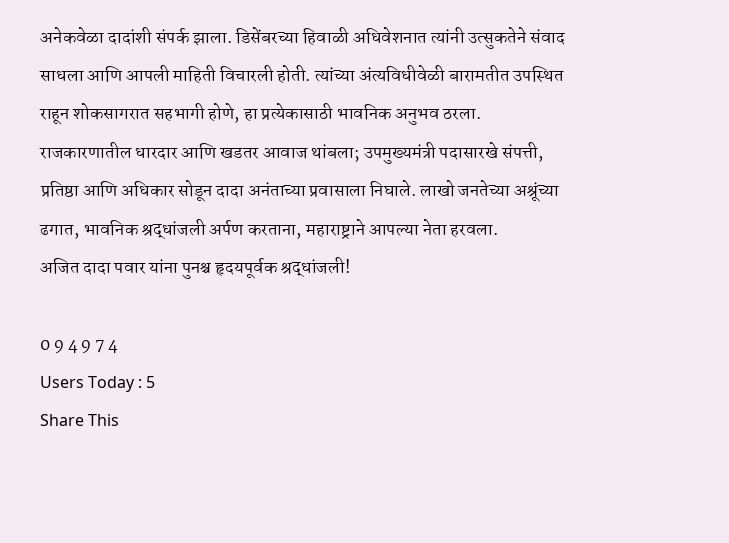अनेकवेळा दादांशी संपर्क झाला. डिसेंबरच्या हिवाळी अधिवेशनात त्यांनी उत्सुकतेने संवाद साधला आणि आपली माहिती विचारली होती. त्यांच्या अंत्यविधीवेळी बारामतीत उपस्थित राहून शोकसागरात सहभागी होणे, हा प्रत्येकासाठी भावनिक अनुभव ठरला.
राजकारणातील धारदार आणि खडतर आवाज थांबला; उपमुख्यमंत्री पदासारखे संपत्ती, प्रतिष्ठा आणि अधिकार सोडून दादा अनंताच्या प्रवासाला निघाले. लाखो जनतेच्या अश्रूंच्या ढगात, भावनिक श्रद्धांजली अर्पण करताना, महाराष्ट्राने आपल्या नेता हरवला.
अजित दादा पवार यांना पुनश्च हृदयपूर्वक श्रद्धांजली!

0 9 4 9 7 4
Users Today : 5
Share This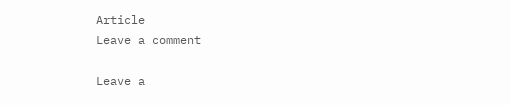Article
Leave a comment

Leave a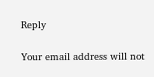Reply

Your email address will not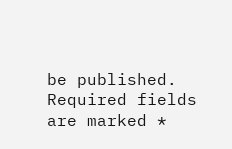be published. Required fields are marked *